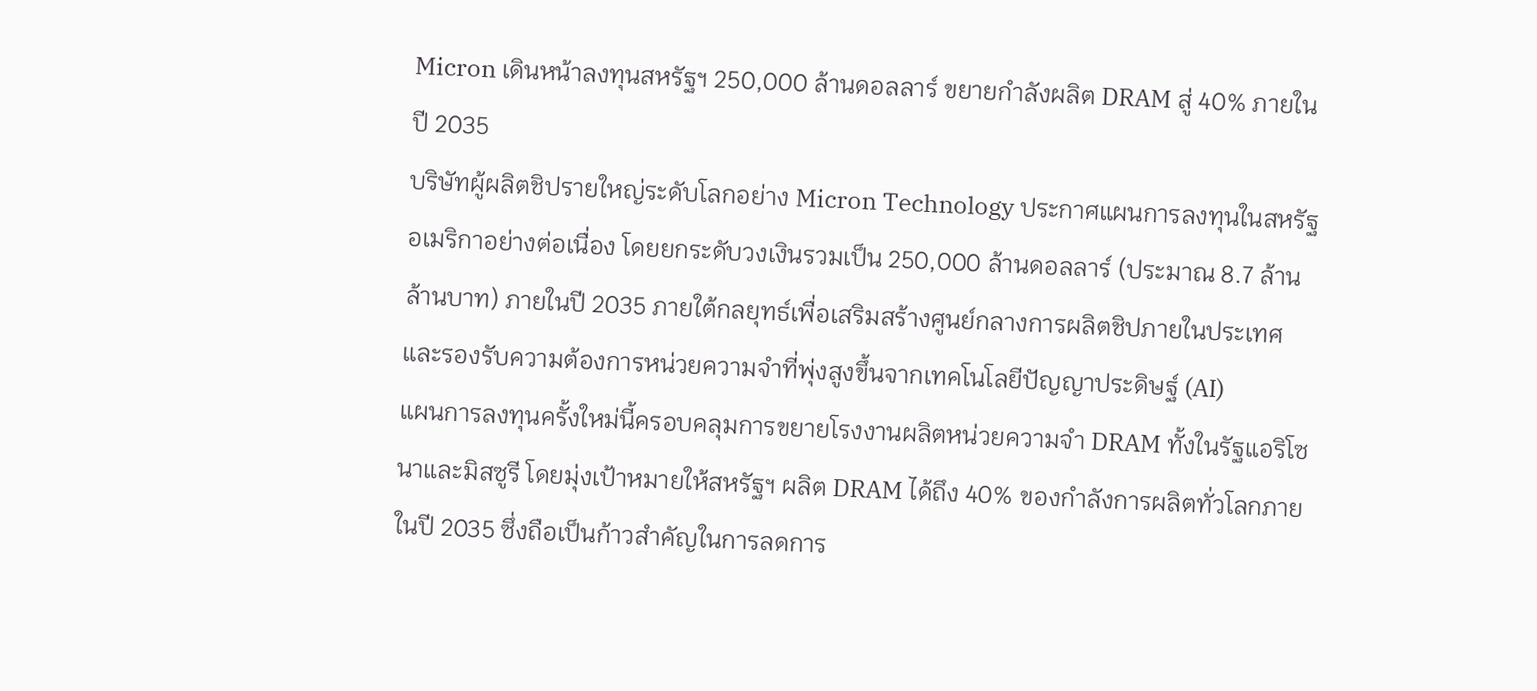Micron เดินหน้าลงทุนสหรัฐฯ 250,000 ล้านดอลลาร์ ขยายกำลังผลิต DRAM สู่ 40% ภายในปี 2035
บริษัทผู้ผลิตชิปรายใหญ่ระดับโลกอย่าง Micron Technology ประกาศแผนการลงทุนในสหรัฐอเมริกาอย่างต่อเนื่อง โดยยกระดับวงเงินรวมเป็น 250,000 ล้านดอลลาร์ (ประมาณ 8.7 ล้านล้านบาท) ภายในปี 2035 ภายใต้กลยุทธ์เพื่อเสริมสร้างศูนย์กลางการผลิตชิปภายในประเทศ และรองรับความต้องการหน่วยความจำที่พุ่งสูงขึ้นจากเทคโนโลยีปัญญาประดิษฐ์ (AI)
แผนการลงทุนครั้งใหม่นี้ครอบคลุมการขยายโรงงานผลิตหน่วยความจำ DRAM ทั้งในรัฐแอริโซนาและมิสซูรี โดยมุ่งเป้าหมายให้สหรัฐฯ ผลิต DRAM ได้ถึง 40% ของกำลังการผลิตทั่วโลกภายในปี 2035 ซึ่งถือเป็นก้าวสำคัญในการลดการ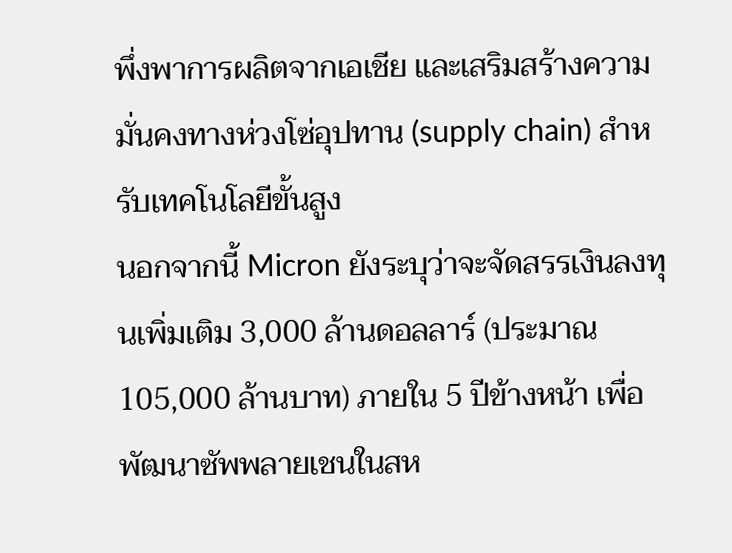พึ่งพาการผลิตจากเอเชีย และเสริมสร้างความมั่นคงทางห่วงโซ่อุปทาน (supply chain) สำหรับเทคโนโลยีขั้นสูง
นอกจากนี้ Micron ยังระบุว่าจะจัดสรรเงินลงทุนเพิ่มเติม 3,000 ล้านดอลลาร์ (ประมาณ 105,000 ล้านบาท) ภายใน 5 ปีข้างหน้า เพื่อพัฒนาซัพพลายเชนในสห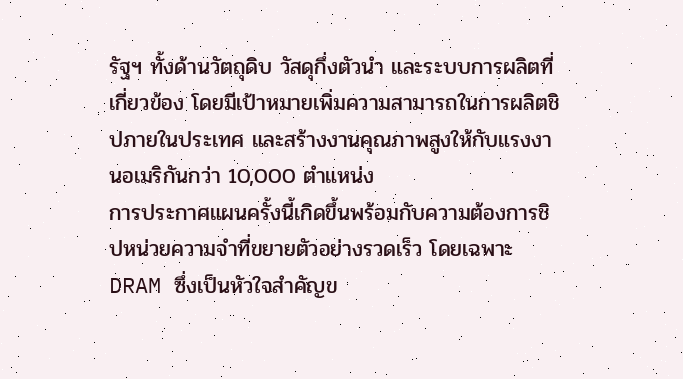รัฐฯ ทั้งด้านวัตถุดิบ วัสดุกึ่งตัวนำ และระบบการผลิตที่เกี่ยวข้อง โดยมีเป้าหมายเพิ่มความสามารถในการผลิตชิปภายในประเทศ และสร้างงานคุณภาพสูงให้กับแรงงานอเมริกันกว่า 10,000 ตำแหน่ง
การประกาศแผนครั้งนี้เกิดขึ้นพร้อมกับความต้องการชิปหน่วยความจำที่ขยายตัวอย่างรวดเร็ว โดยเฉพาะ DRAM ซึ่งเป็นหัวใจสำคัญข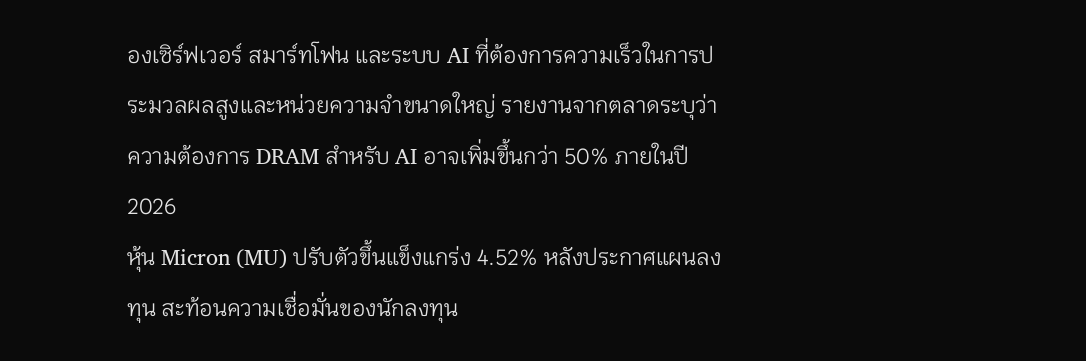องเซิร์ฟเวอร์ สมาร์ทโฟน และระบบ AI ที่ต้องการความเร็วในการประมวลผลสูงและหน่วยความจำขนาดใหญ่ รายงานจากตลาดระบุว่า ความต้องการ DRAM สำหรับ AI อาจเพิ่มขึ้นกว่า 50% ภายในปี 2026
หุ้น Micron (MU) ปรับตัวขึ้นแข็งแกร่ง 4.52% หลังประกาศแผนลงทุน สะท้อนความเชื่อมั่นของนักลงทุน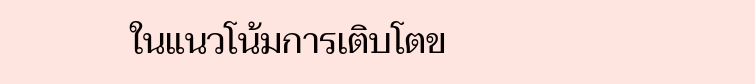ในแนวโน้มการเติบโตข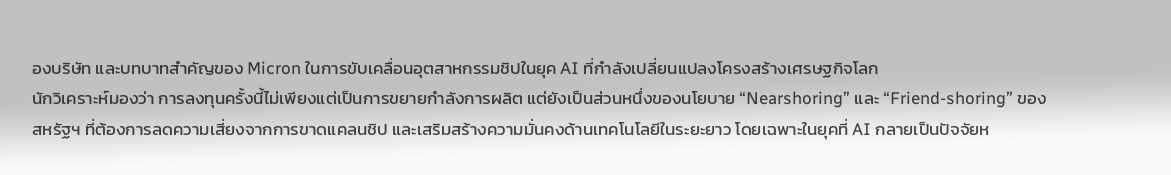องบริษัท และบทบาทสำคัญของ Micron ในการขับเคลื่อนอุตสาหกรรมชิปในยุค AI ที่กำลังเปลี่ยนแปลงโครงสร้างเศรษฐกิจโลก
นักวิเคราะห์มองว่า การลงทุนครั้งนี้ไม่เพียงแต่เป็นการขยายกำลังการผลิต แต่ยังเป็นส่วนหนึ่งของนโยบาย “Nearshoring” และ “Friend-shoring” ของสหรัฐฯ ที่ต้องการลดความเสี่ยงจากการขาดแคลนชิป และเสริมสร้างความมั่นคงด้านเทคโนโลยีในระยะยาว โดยเฉพาะในยุคที่ AI กลายเป็นปัจจัยห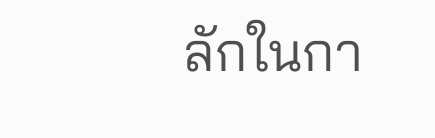ลักในกา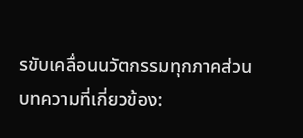รขับเคลื่อนนวัตกรรมทุกภาคส่วน
บทความที่เกี่ยวข้อง: